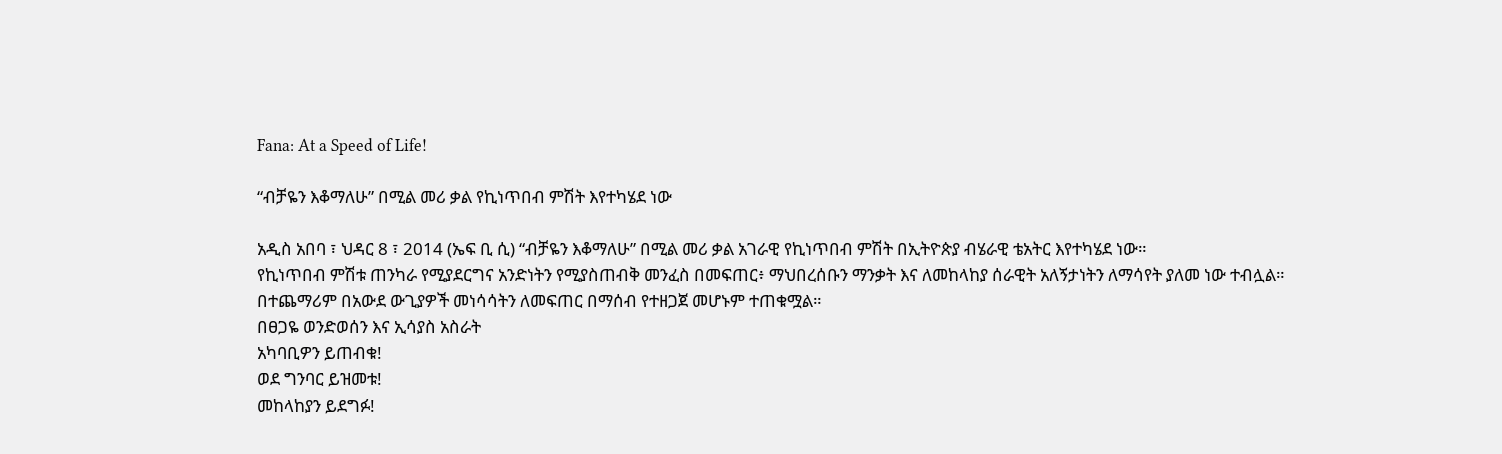Fana: At a Speed of Life!

“ብቻዬን እቆማለሁ” በሚል መሪ ቃል የኪነጥበብ ምሽት እየተካሄደ ነው

አዲስ አበባ ፣ ህዳር 8 ፣ 2014 (ኤፍ ቢ ሲ) “ብቻዬን እቆማለሁ” በሚል መሪ ቃል አገራዊ የኪነጥበብ ምሽት በኢትዮጵያ ብሄራዊ ቴአትር እየተካሄደ ነው።
የኪነጥበብ ምሽቱ ጠንካራ የሚያደርግና አንድነትን የሚያስጠብቅ መንፈስ በመፍጠር፥ ማህበረሰቡን ማንቃት እና ለመከላከያ ሰራዊት አለኝታነትን ለማሳየት ያለመ ነው ተብሏል።
በተጨማሪም በአውደ ውጊያዎች መነሳሳትን ለመፍጠር በማሰብ የተዘጋጀ መሆኑም ተጠቁሟል።
በፀጋዬ ወንድወሰን እና ኢሳያስ አስራት
አካባቢዎን ይጠብቁ!
ወደ ግንባር ይዝመቱ!
መከላከያን ይደግፉ!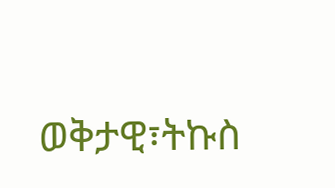ወቅታዊ፣ትኩስ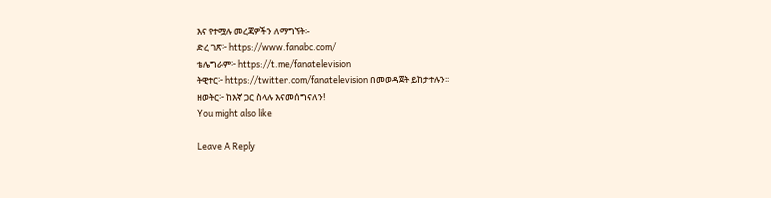እና የተሟሉ መረጃዎችን ለማግኘት፡-
ድረ ገጽ፦ https://www.fanabc.com/
ቴሌግራም፦ https://t.me/fanatelevision
ትዊተር፦ https://twitter.com/fanatelevision በመወዳጀት ይከታተሉን፡፡
ዘወትር፦ ከእኛ ጋር ስላሉ እናመሰግናለን!
You might also like

Leave A Reply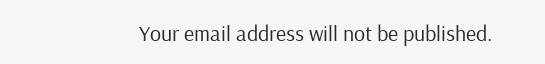Your email address will not be published.